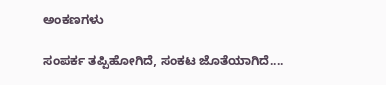ಅಂಕಣಗಳು

ಸಂಪರ್ಕ ತಪ್ಪಿಹೋಗಿದೆ, ಸಂಕಟ ಜೊತೆಯಾಗಿದೆ....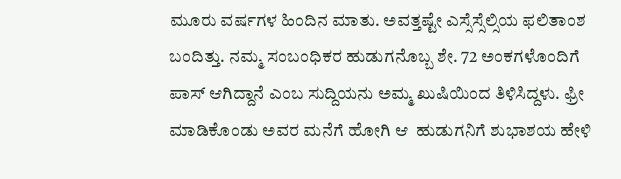ಮೂರು ವರ್ಷಗಳ ಹಿಂದಿನ ಮಾತು. ಅವತ್ತಷ್ಟೇ ಎಸ್ಸೆಸ್ಸೆಲ್ಸಿಯ ಫಲಿತಾಂಶ ಬಂದಿತ್ತು. ನಮ್ಮ ಸಂಬಂಧಿಕರ ಹುಡುಗನೊಬ್ಬ ಶೇ. 72 ಅಂಕಗಳೊಂದಿಗೆ ಪಾಸ್ ಆಗಿದ್ದಾನೆ ಎಂಬ ಸುದ್ದಿಯನು ಅಮ್ಮ ಖುಷಿಯಿಂದ ತಿಳಿಸಿದ್ದಳು. ಫ್ರೀ ಮಾಡಿಕೊಂಡು ಅವರ ಮನೆಗೆ ಹೋಗಿ ಆ  ಹುಡುಗನಿಗೆ ಶುಭಾಶಯ ಹೇಳಿ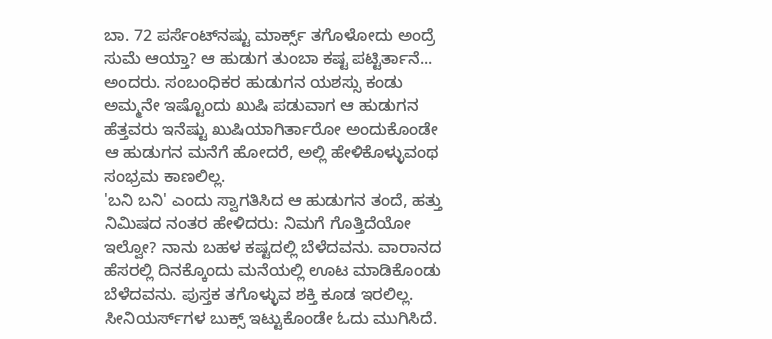ಬಾ. 72 ಪರ್ಸೆಂಟ್‌ನಷ್ಟು ಮಾರ್ಕ್ಸ್ ತಗೊಳೋದು ಅಂದ್ರೆ ಸುಮೆ ಆಯ್ತಾ? ಆ ಹುಡುಗ ತುಂಬಾ ಕಷ್ಟ ಪಟ್ಟಿರ್ತಾನೆ... ಅಂದರು. ಸಂಬಂಧಿಕರ ಹುಡುಗನ ಯಶಸ್ಸು ಕಂಡು ಅಮ್ಮನೇ ಇಷ್ಟೊಂದು ಖುಷಿ ಪಡುವಾಗ ಆ ಹುಡುಗನ ಹೆತ್ತವರು ಇನೆಷ್ಟು ಖುಷಿಯಾಗಿರ್ತಾರೋ ಅಂದುಕೊಂಡೇ ಆ ಹುಡುಗನ ಮನೆಗೆ ಹೋದರೆ, ಅಲ್ಲಿ ಹೇಳಿಕೊಳ್ಳುವಂಥ ಸಂಭ್ರಮ ಕಾಣಲಿಲ್ಲ.
'ಬನಿ ಬನಿ' ಎಂದು ಸ್ವಾಗತಿಸಿದ ಆ ಹುಡುಗನ ತಂದೆ, ಹತ್ತು ನಿಮಿಷದ ನಂತರ ಹೇಳಿದರು: ನಿಮಗೆ ಗೊತ್ತಿದೆಯೋ ಇಲ್ವೋ? ನಾನು ಬಹಳ ಕಷ್ಟದಲ್ಲಿ ಬೆಳೆದವನು. ವಾರಾನದ ಹೆಸರಲ್ಲಿ ದಿನಕ್ಕೊಂದು ಮನೆಯಲ್ಲಿ ಊಟ ಮಾಡಿಕೊಂಡು ಬೆಳೆದವನು. ಪುಸ್ತಕ ತಗೊಳ್ಳುವ ಶಕ್ತಿ ಕೂಡ ಇರಲಿಲ್ಲ. ಸೀನಿಯರ್ಸ್‌ಗಳ ಬುಕ್ಸ್ ಇಟ್ಟುಕೊಂಡೇ ಓದು ಮುಗಿಸಿದೆ.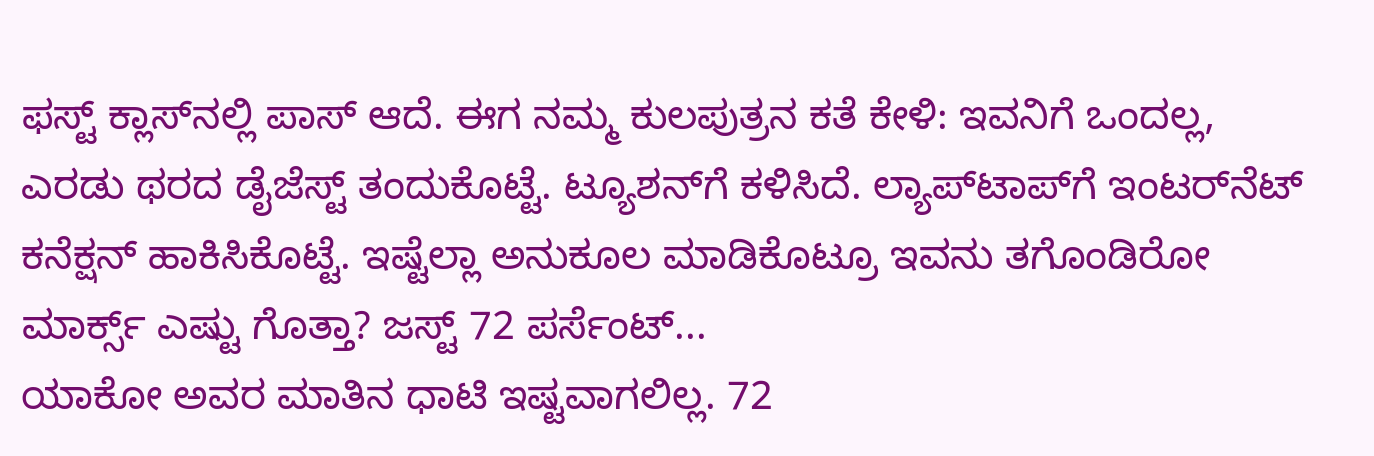ಫಸ್ಟ್ ಕ್ಲಾಸ್‌ನಲ್ಲಿ ಪಾಸ್ ಆದೆ. ಈಗ ನಮ್ಮ ಕುಲಪುತ್ರನ ಕತೆ ಕೇಳಿ: ಇವನಿಗೆ ಒಂದಲ್ಲ, ಎರಡು ಥರದ ಡೈಜೆಸ್ಟ್ ತಂದುಕೊಟ್ಟೆ. ಟ್ಯೂಶನ್‌ಗೆ ಕಳಿಸಿದೆ. ಲ್ಯಾಪ್‌ಟಾಪ್‌ಗೆ ಇಂಟರ್‌ನೆಟ್ ಕನೆಕ್ಷನ್ ಹಾಕಿಸಿಕೊಟ್ಟೆ. ಇಷ್ಟೆಲ್ಲಾ ಅನುಕೂಲ ಮಾಡಿಕೊಟ್ರೂ ಇವನು ತಗೊಂಡಿರೋ ಮಾರ್ಕ್ಸ್ ಎಷ್ಟು ಗೊತ್ತಾ? ಜಸ್ಟ್ 72 ಪರ್ಸೆಂಟ್...
ಯಾಕೋ ಅವರ ಮಾತಿನ ಧಾಟಿ ಇಷ್ಟವಾಗಲಿಲ್ಲ. 72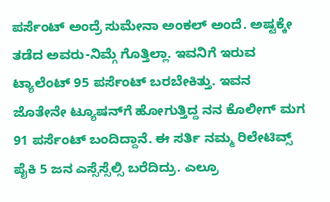ಪರ್ಸೆಂಟ್ ಅಂದ್ರೆ ಸುಮೇನಾ ಅಂಕಲ್ ಅಂದೆ. ಅಷ್ಟಕ್ಕೇ ತಡೆದ ಅವರು-ನಿಮ್ಗೆ ಗೊತ್ತಿಲ್ಲಾ. ಇವನಿಗೆ ಇರುವ ಟ್ಯಾಲೆಂಟ್ 95 ಪರ್ಸೆಂಟ್ ಬರಬೇಕಿತ್ತು. ಇವನ ಜೊತೇನೇ ಟ್ಯೂಷನ್‌ಗೆ ಹೋಗುತ್ತಿದ್ದ ನನ ಕೊಲೀಗ್ ಮಗ 91 ಪರ್ಸೆಂಟ್ ಬಂದಿದ್ದಾನೆ. ಈ ಸರ್ತಿ ನಮ್ಮ ರಿಲೇಟಿವ್ಸ್  ಪೈಕಿ 5 ಜನ ಎಸ್ಸೆಸ್ಸೆಲ್ಸಿ ಬರೆದಿದ್ರು. ಎಲ್ರೂ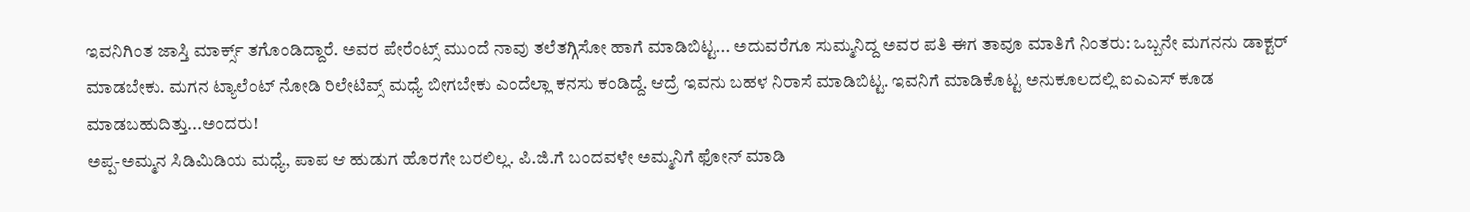ಇವನಿಗಿಂತ ಜಾಸ್ತಿ ಮಾರ್ಕ್ಸ್ ತಗೊಂಡಿದ್ದಾರೆ. ಅವರ ಪೇರೆಂಟ್ಸ್ ಮುಂದೆ ನಾವು ತಲೆತಗ್ಗಿಸೋ ಹಾಗೆ ಮಾಡಿಬಿಟ್ಟ... ಅದುವರೆಗೂ ಸುಮ್ಮನಿದ್ದ ಅವರ ಪತಿ ಈಗ ತಾವೂ ಮಾತಿಗೆ ನಿಂತರು: ಒಬ್ಬನೇ ಮಗನನು ಡಾಕ್ಟರ್ ಮಾಡಬೇಕು. ಮಗನ ಟ್ಯಾಲೆಂಟ್ ನೋಡಿ ರಿಲೇಟಿವ್ಸ್ ಮಧ್ಯೆ ಬೀಗಬೇಕು ಎಂದೆಲ್ಲಾ ಕನಸು ಕಂಡಿದ್ದೆ. ಆದ್ರೆ ಇವನು ಬಹಳ ನಿರಾಸೆ ಮಾಡಿಬಿಟ್ಟ. ಇವನಿಗೆ ಮಾಡಿಕೊಟ್ಟ ಅನುಕೂಲದಲ್ಲಿ ಐಎಎಸ್ ಕೂಡ ಮಾಡಬಹುದಿತ್ತು...ಅಂದರು!
ಅಪ್ಪ-ಅಮ್ಮನ ಸಿಡಿಮಿಡಿಯ ಮಧ್ಯೆ, ಪಾಪ ಆ ಹುಡುಗ ಹೊರಗೇ ಬರಲಿಲ್ಲ. ಪಿ.ಜಿ.ಗೆ ಬಂದವಳೇ ಅಮ್ಮನಿಗೆ ಫೋನ್ ಮಾಡಿ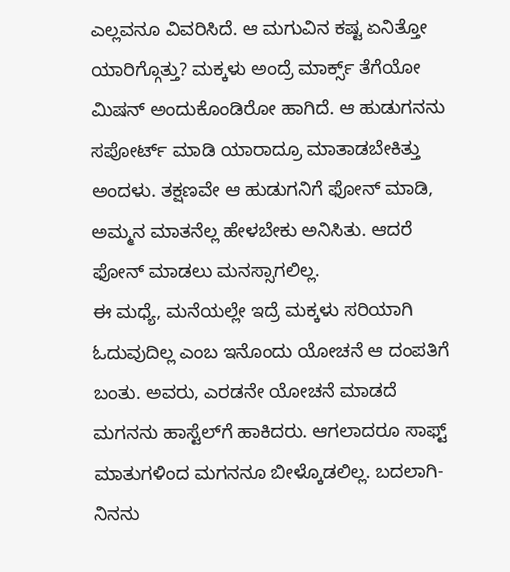ಎಲ್ಲವನೂ ವಿವರಿಸಿದೆ. ಆ ಮಗುವಿನ ಕಷ್ಟ ಏನಿತ್ತೋ ಯಾರಿಗ್ಗೊತ್ತು? ಮಕ್ಕಳು ಅಂದ್ರೆ ಮಾರ್ಕ್ಸ್ ತೆಗೆಯೋ ಮಿಷನ್ ಅಂದುಕೊಂಡಿರೋ ಹಾಗಿದೆ. ಆ ಹುಡುಗನನು ಸಪೋರ್ಟ್ ಮಾಡಿ ಯಾರಾದ್ರೂ ಮಾತಾಡಬೇಕಿತ್ತು ಅಂದಳು. ತಕ್ಷಣವೇ ಆ ಹುಡುಗನಿಗೆ ಫೋನ್ ಮಾಡಿ, ಅಮ್ಮನ ಮಾತನೆಲ್ಲ ಹೇಳಬೇಕು ಅನಿಸಿತು. ಆದರೆ ಫೋನ್ ಮಾಡಲು ಮನಸ್ಸಾಗಲಿಲ್ಲ.
ಈ ಮಧ್ಯೆ, ಮನೆಯಲ್ಲೇ ಇದ್ರೆ ಮಕ್ಕಳು ಸರಿಯಾಗಿ ಓದುವುದಿಲ್ಲ ಎಂಬ ಇನೊಂದು ಯೋಚನೆ ಆ ದಂಪತಿಗೆ ಬಂತು. ಅವರು, ಎರಡನೇ ಯೋಚನೆ ಮಾಡದೆ ಮಗನನು ಹಾಸ್ಟೆಲ್‌ಗೆ ಹಾಕಿದರು. ಆಗಲಾದರೂ ಸಾಫ್ಟ್ ಮಾತುಗಳಿಂದ ಮಗನನೂ ಬೀಳ್ಕೊಡಲಿಲ್ಲ. ಬದಲಾಗಿ- ನಿನನು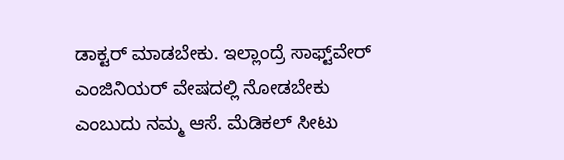ಡಾಕ್ಟರ್ ಮಾಡಬೇಕು. ಇಲ್ಲಾಂದ್ರೆ ಸಾಫ್ಟ್‌ವೇರ್ ಎಂಜಿನಿಯರ್ ವೇಷದಲ್ಲಿ ನೋಡಬೇಕು ಎಂಬುದು ನಮ್ಮ ಆಸೆ. ಮೆಡಿಕಲ್ ಸೀಟು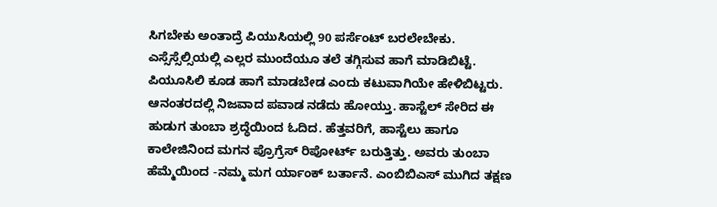ಸಿಗಬೇಕು ಅಂತಾದ್ರೆ ಪಿಯುಸಿಯಲ್ಲಿ 90 ಪರ್ಸೆಂಟ್ ಬರಲೇಬೇಕು. ಎಸ್ಸೆಸ್ಸೆಲ್ಸಿಯಲ್ಲಿ ಎಲ್ಲರ ಮುಂದೆಯೂ ತಲೆ ತಗ್ಗಿಸುವ ಹಾಗೆ ಮಾಡಿಬಿಟ್ಟೆ. ಪಿಯೂಸಿಲಿ ಕೂಡ ಹಾಗೆ ಮಾಡಬೇಡ ಎಂದು ಕಟುವಾಗಿಯೇ ಹೇಳಿಬಿಟ್ಟರು.
ಆನಂತರದಲ್ಲಿ ನಿಜವಾದ ಪವಾಡ ನಡೆದು ಹೋಯ್ತು. ಹಾಸ್ಟೆಲ್ ಸೇರಿದ ಈ ಹುಡುಗ ತುಂಬಾ ಶ್ರದ್ಧೆಯಿಂದ ಓದಿದ. ಹೆತ್ತವರಿಗೆ, ಹಾಸ್ಟೆಲು ಹಾಗೂ ಕಾಲೇಜಿನಿಂದ ಮಗನ ಪ್ರೊಗ್ರೆಸ್ ರಿಪೋರ್ಟ್ ಬರುತ್ತಿತ್ತು. ಅವರು ತುಂಬಾ ಹೆಮ್ಮೆಯಿಂದ -ನಮ್ಮ ಮಗ ರ್ಯಾಂಕ್ ಬರ್ತಾನೆ. ಎಂಬಿಬಿಎಸ್ ಮುಗಿದ ತಕ್ಷಣ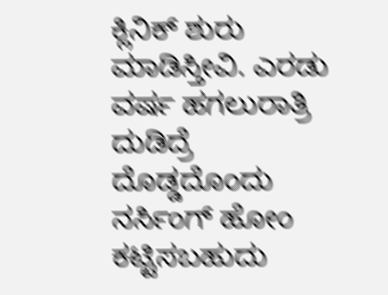ಕ್ಲಿನಿಕ್ ಶುರು ಮಾಡಿಸ್ತೀವಿ. ಎರಡು ವರ್ಷ ಹಗಲುರಾತ್ರಿ ದುಡಿದ್ರೆ ದೊಡ್ಡದೊಂದು ನರ್ಸಿಂಗ್ ಹೋಂ ಕಟ್ಟಿಸಬಹುದು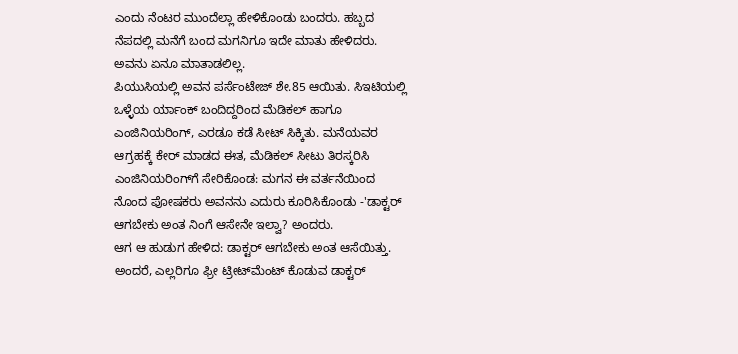ಎಂದು ನೆಂಟರ ಮುಂದೆಲ್ಲಾ ಹೇಳಿಕೊಂಡು ಬಂದರು. ಹಬ್ಬದ ನೆಪದಲ್ಲಿ ಮನೆಗೆ ಬಂದ ಮಗನಿಗೂ ಇದೇ ಮಾತು ಹೇಳಿದರು. ಅವನು ಏನೂ ಮಾತಾಡಲಿಲ್ಲ.
ಪಿಯುಸಿಯಲ್ಲಿ ಅವನ ಪರ್ಸೆಂಟೇಜ್ ಶೇ.85 ಆಯಿತು. ಸಿಇಟಿಯಲ್ಲಿ ಒಳ್ಳೆಯ ರ್ಯಾಂಕ್ ಬಂದಿದ್ದರಿಂದ ಮೆಡಿಕಲ್ ಹಾಗೂ ಎಂಜಿನಿಯರಿಂಗ್, ಎರಡೂ ಕಡೆ ಸೀಟ್ ಸಿಕ್ಕಿತು. ಮನೆಯವರ ಆಗ್ರಹಕ್ಕೆ ಕೇರ್ ಮಾಡದ ಈತ, ಮೆಡಿಕಲ್ ಸೀಟು ತಿರಸ್ಕರಿಸಿ ಎಂಜಿನಿಯರಿಂಗ್‌ಗೆ ಸೇರಿಕೊಂಡ: ಮಗನ ಈ ವರ್ತನೆಯಿಂದ ನೊಂದ ಪೋಷಕರು ಅವನನು ಎದುರು ಕೂರಿಸಿಕೊಂಡು -'ಡಾಕ್ಟರ್ ಆಗಬೇಕು ಅಂತ ನಿಂಗೆ ಆಸೇನೇ ಇಲ್ವಾ? ಅಂದರು.
ಆಗ ಆ ಹುಡುಗ ಹೇಳಿದ: ಡಾಕ್ಟರ್ ಆಗಬೇಕು ಅಂತ ಆಸೆಯಿತ್ತು. ಅಂದರೆ, ಎಲ್ಲರಿಗೂ ಫ್ರೀ ಟ್ರೀಟ್‌ಮೆಂಟ್ ಕೊಡುವ ಡಾಕ್ಟರ್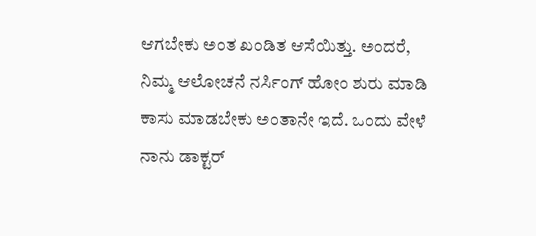ಆಗಬೇಕು ಅಂತ ಖಂಡಿತ ಆಸೆಯಿತ್ತು. ಅಂದರೆ, ನಿಮ್ಮ ಆಲೋಚನೆ ನರ್ಸಿಂಗ್ ಹೋಂ ಶುರು ಮಾಡಿ ಕಾಸು ಮಾಡಬೇಕು ಅಂತಾನೇ ಇದೆ. ಒಂದು ವೇಳೆ ನಾನು ಡಾಕ್ಟರ್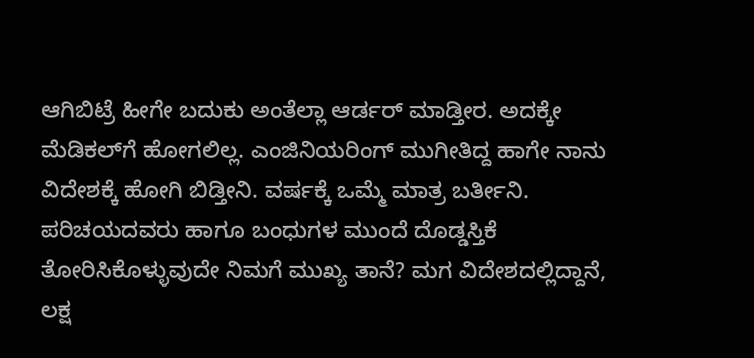ಆಗಿಬಿಟ್ರೆ ಹೀಗೇ ಬದುಕು ಅಂತೆಲ್ಲಾ ಆರ್ಡರ್ ಮಾಡ್ತೀರ. ಅದಕ್ಕೇ ಮೆಡಿಕಲ್‌ಗೆ ಹೋಗಲಿಲ್ಲ. ಎಂಜಿನಿಯರಿಂಗ್ ಮುಗೀತಿದ್ದ ಹಾಗೇ ನಾನು ವಿದೇಶಕ್ಕೆ ಹೋಗಿ ಬಿಡ್ತೀನಿ. ವರ್ಷಕ್ಕೆ ಒಮ್ಮೆ ಮಾತ್ರ ಬರ್ತೀನಿ. ಪರಿಚಯದವರು ಹಾಗೂ ಬಂಧುಗಳ ಮುಂದೆ ದೊಡ್ಡಸ್ತಿಕೆ ತೋರಿಸಿಕೊಳ್ಳುವುದೇ ನಿಮಗೆ ಮುಖ್ಯ ತಾನೆ? ಮಗ ವಿದೇಶದಲ್ಲಿದ್ದಾನೆ, ಲಕ್ಷ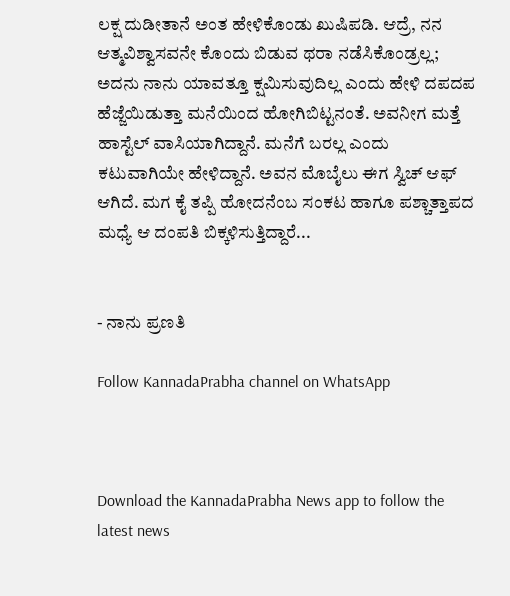ಲಕ್ಷ ದುಡೀತಾನೆ ಅಂತ ಹೇಳಿಕೊಂಡು ಖುಷಿಪಡಿ. ಆದ್ರೆ, ನನ ಆತ್ಮವಿಶ್ವಾಸವನೇ ಕೊಂದು ಬಿಡುವ ಥರಾ ನಡೆಸಿಕೊಂಡ್ರಲ್ಲ; ಅದನು ನಾನು ಯಾವತ್ತೂ ಕ್ಷಮಿಸುವುದಿಲ್ಲ ಎಂದು ಹೇಳಿ ದಪದಪ ಹೆಜ್ಜೆಯಿಡುತ್ತಾ ಮನೆಯಿಂದ ಹೋಗಿಬಿಟ್ಟನಂತೆ. ಅವನೀಗ ಮತ್ತೆ ಹಾಸ್ಟೆಲ್ ವಾಸಿಯಾಗಿದ್ದಾನೆ. ಮನೆಗೆ ಬರಲ್ಲ ಎಂದು ಕಟುವಾಗಿಯೇ ಹೇಳಿದ್ದಾನೆ. ಅವನ ಮೊಬೈಲು ಈಗ ಸ್ವಿಚ್ ಆಫ್ ಆಗಿದೆ. ಮಗ ಕೈ ತಪ್ಪಿ ಹೋದನೆಂಬ ಸಂಕಟ ಹಾಗೂ ಪಶ್ಚಾತ್ತಾಪದ ಮಧ್ಯೆ ಆ ದಂಪತಿ ಬಿಕ್ಕಳಿಸುತ್ತಿದ್ದಾರೆ...


- ನಾನು ಪ್ರಣತಿ

Follow KannadaPrabha channel on WhatsApp



Download the KannadaPrabha News app to follow the latest news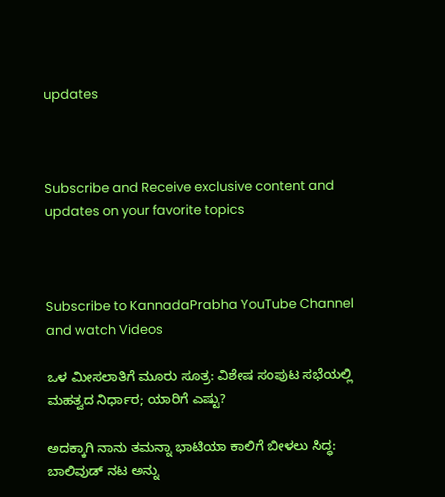updates



Subscribe and Receive exclusive content and updates on your favorite topics



Subscribe to KannadaPrabha YouTube Channel and watch Videos

ಒಳ ಮೀಸಲಾತಿಗೆ ಮೂರು ಸೂತ್ರ: ವಿಶೇಷ ಸಂಪುಟ ಸಭೆಯಲ್ಲಿ ಮಹತ್ವದ ನಿರ್ಧಾರ; ಯಾರಿಗೆ ಎಷ್ಟು?

ಅದಕ್ಕಾಗಿ ನಾನು ತಮನ್ನಾ ಭಾಟಿಯಾ ಕಾಲಿಗೆ ಬೀಳಲು ಸಿದ್ಧ: ಬಾಲಿವುಡ್ ನಟ ಅನ್ನು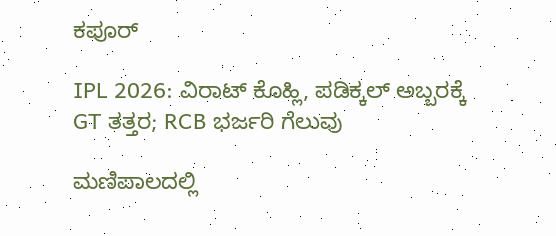ಕಪೂರ್

IPL 2026: ವಿರಾಟ್ ಕೊಹ್ಲಿ, ಪಡಿಕ್ಕಲ್ ಅಬ್ಬರಕ್ಕೆ GT ತತ್ತರ; RCB ಭರ್ಜರಿ ಗೆಲುವು

ಮಣಿಪಾಲದಲ್ಲಿ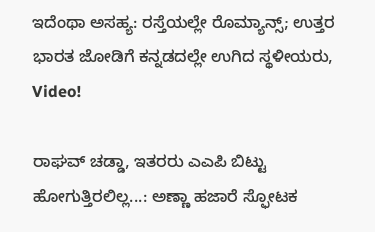ಇದೆಂಥಾ ಅಸಹ್ಯ: ರಸ್ತೆಯಲ್ಲೇ ರೊಮ್ಯಾನ್ಸ್; ಉತ್ತರ ಭಾರತ ಜೋಡಿಗೆ ಕನ್ನಡದಲ್ಲೇ ಉಗಿದ ಸ್ಥಳೀಯರು, Video!

ರಾಘವ್ ಚಡ್ಡಾ, ಇತರರು ಎಎಪಿ ಬಿಟ್ಟು ಹೋಗುತ್ತಿರಲಿಲ್ಲ...: ಅಣ್ಣಾ ಹಜಾರೆ ಸ್ಫೋಟಕ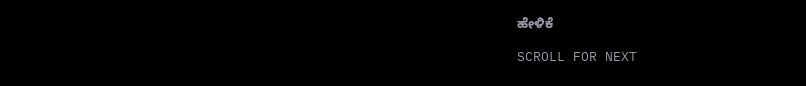ಹೇಳಿಕೆ

SCROLL FOR NEXT